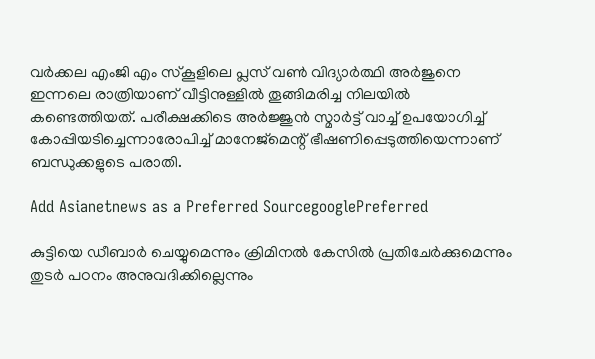വര്‍ക്കല എംജി എം സ്‌കൂളിലെ പ്ലസ് വണ്‍ വിദ്യാര്‍ത്ഥി അര്‍ജുനെ ഇന്നലെ രാത്രിയാണ് വീട്ടിനുള്ളില്‍ തൂങ്ങിമരിച്ച നിലയില്‍ കണ്ടെത്തിയത്. പരീക്ഷക്കിടെ അര്‍ജ്ജുന്‍ സ്മാര്‍ട്ട് വാച്ച് ഉപയോഗിച്ച് കോപ്പിയടിച്ചെന്നാരോപിച്ച് മാനേജ്‌മെന്റ് ഭീഷണിപ്പെടുത്തിയെന്നാണ് ബന്ധുക്കളുടെ പരാതി.

Add Asianetnews as a Preferred SourcegooglePreferred

കുട്ടിയെ ഡീബാര്‍ ചെയ്യുമെന്നും ക്രിമിനല്‍ കേസില്‍ പ്രതിചേര്‍ക്കുമെന്നും തുടര്‍ പഠനം അനുവദിക്കില്ലെന്നും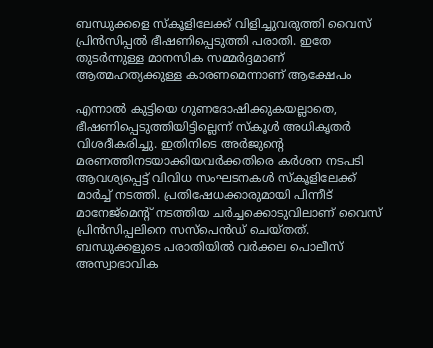ബന്ധുക്കളെ സ്‌കൂളിലേക്ക് വിളിച്ചുവരുത്തി വൈസ് പ്രിന്‍സിപ്പല്‍ ഭീഷണിപ്പെടുത്തി പരാതി. ഇതേ തുടര്‍ന്നുള്ള മാനസിക സമ്മര്‍ദ്ദമാണ് ആത്മഹത്യക്കുള്ള കാരണമെന്നാണ് ആക്ഷേപം

എന്നാല്‍ കുട്ടിയെ ഗുണദോഷിക്കുകയല്ലാതെ, ഭീഷണിപ്പെടുത്തിയിട്ടില്ലെന്ന് സ്‌കൂള്‍ അധികൃതര്‍ വിശദീകരിച്ചു. ഇതിനിടെ അര്‍ജുന്റെ മരണത്തിനടയാക്കിയവര്‍ക്കതിരെ കര്‍ശന നടപടി ആവശ്യപ്പെട്ട് വിവിധ സംഘടനകള്‍ സ്‌കൂളിലേക്ക് മാര്‍ച്ച് നടത്തി. പ്രതിഷേധക്കാരുമായി പിന്നീട് മാനേജ്‌മെന്റ് നടത്തിയ ചര്‍ച്ചക്കൊടുവിലാണ് വൈസ് പ്രിന്‍സിപ്പലിനെ സസ്‌പെന്‍ഡ് ചെയ്തത്. ബന്ധുക്കളുടെ പരാതിയില്‍ വര്‍ക്കല പൊലീസ് അസ്വാഭാവിക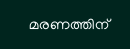മരണത്തിന്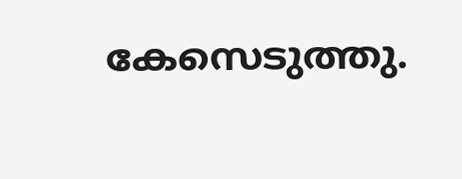കേസെടുത്തു.